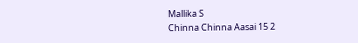Mallika S
Chinna Chinna Aasai 15 2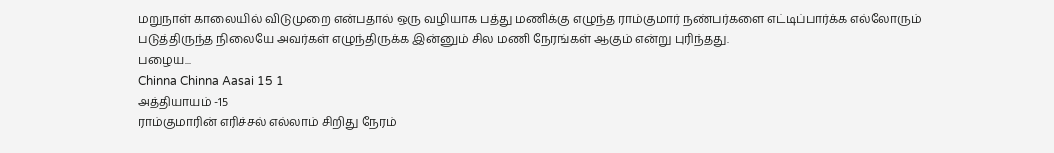மறுநாள் காலையில் விடுமுறை என்பதால் ஒரு வழியாக பத்து மணிக்கு எழுந்த ராம்குமார் நண்பர்களை எட்டிப்பார்க்க எல்லோரும் படுத்திருந்த நிலையே அவர்கள் எழுந்திருக்க இன்னும் சில மணி நேரங்கள் ஆகும் என்று புரிந்தது.
பழைய...
Chinna Chinna Aasai 15 1
அத்தியாயம் -15
ராம்குமாரின் எரிச்சல் எல்லாம் சிறிது நேரம்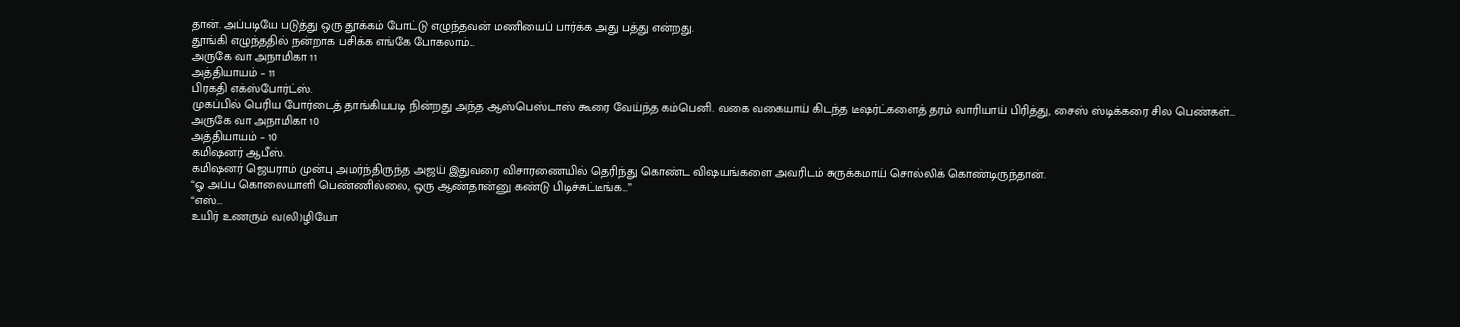தான். அப்படியே படுத்து ஒரு தூக்கம் போட்டு எழுந்தவன் மணியைப் பார்க்க அது பத்து என்றது.
தூங்கி எழுந்ததில் நன்றாக பசிக்க எங்கே போகலாம்...
அருகே வா அநாமிகா 11
அத்தியாயம் – 11
பிரகதி எக்ஸ்போர்ட்ஸ்.
முகப்பில் பெரிய போர்டைத் தாங்கியபடி நின்றது அந்த ஆஸ்பெஸ்டாஸ் கூரை வேய்ந்த கம்பெனி. வகை வகையாய் கிடந்த டீஷர்ட்களைத் தரம் வாரியாய் பிரித்து, சைஸ் ஸ்டிக்கரை சில பெண்கள்...
அருகே வா அநாமிகா 10
அத்தியாயம் – 10
கமிஷனர் ஆபீஸ்.
கமிஷனர் ஜெயராம் முன்பு அமர்ந்திருந்த அஜய் இதுவரை விசாரணையில் தெரிந்து கொண்ட விஷயங்களை அவரிடம் சுருக்கமாய் சொல்லிக் கொண்டிருந்தான்.
“ஓ அப்ப கொலையாளி பெண்ணில்லை, ஒரு ஆண்தான்னு கண்டு பிடிச்சுட்டீங்க...”
“எஸ்...
உயிர் உணரும் வ(லி)ழியோ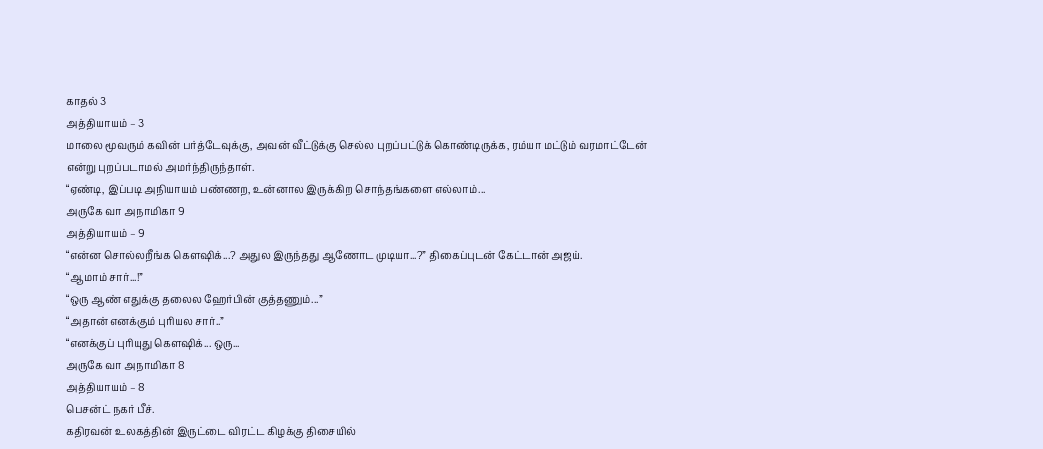காதல் 3
அத்தியாயம் – 3
மாலை மூவரும் கவின் பர்த்டேவுக்கு, அவன் வீட்டுக்கு செல்ல புறப்பட்டுக் கொண்டிருக்க, ரம்யா மட்டும் வரமாட்டேன் என்று புறப்படாமல் அமர்ந்திருந்தாள்.
“ஏண்டி, இப்படி அநியாயம் பண்ணற, உன்னால இருக்கிற சொந்தங்களை எல்லாம்...
அருகே வா அநாமிகா 9
அத்தியாயம் – 9
“என்ன சொல்லறீங்க கௌஷிக்...? அதுல இருந்தது ஆணோட முடியா...?” திகைப்புடன் கேட்டான் அஜய்.
“ஆமாம் சார்...!”
“ஒரு ஆண் எதுக்கு தலைல ஹேர்பின் குத்தணும்...”
“அதான் எனக்கும் புரியல சார்..”
“எனக்குப் புரியுது கௌஷிக்... ஒரு...
அருகே வா அநாமிகா 8
அத்தியாயம் – 8
பெசன்ட் நகர் பீச்.
கதிரவன் உலகத்தின் இருட்டை விரட்ட கிழக்கு திசையில்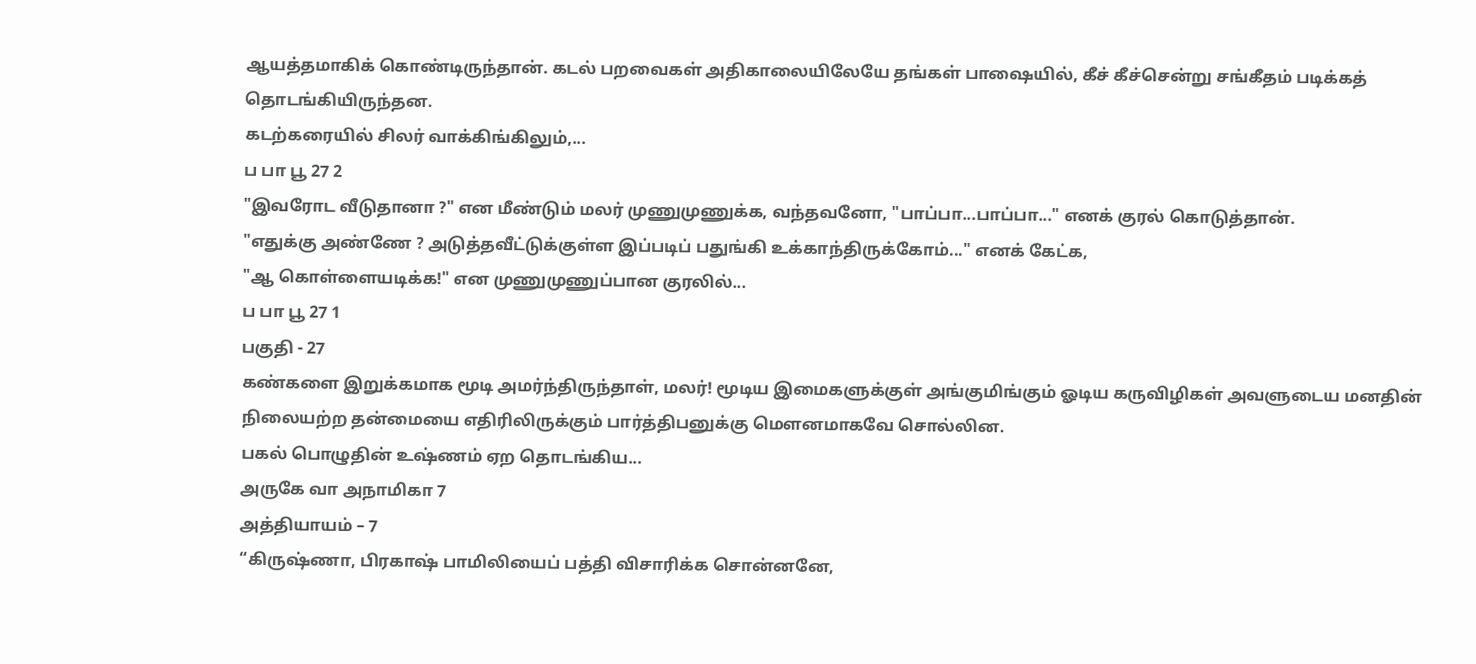ஆயத்தமாகிக் கொண்டிருந்தான். கடல் பறவைகள் அதிகாலையிலேயே தங்கள் பாஷையில், கீச் கீச்சென்று சங்கீதம் படிக்கத் தொடங்கியிருந்தன.
கடற்கரையில் சிலர் வாக்கிங்கிலும்,...
ப பா பூ 27 2
"இவரோட வீடுதானா ?" என மீண்டும் மலர் முணுமுணுக்க, வந்தவனோ, "பாப்பா...பாப்பா..." எனக் குரல் கொடுத்தான்.
"எதுக்கு அண்ணே ? அடுத்தவீட்டுக்குள்ள இப்படிப் பதுங்கி உக்காந்திருக்கோம்..." எனக் கேட்க,
"ஆ கொள்ளையடிக்க!" என முணுமுணுப்பான குரலில்...
ப பா பூ 27 1
பகுதி - 27
கண்களை இறுக்கமாக மூடி அமர்ந்திருந்தாள், மலர்! மூடிய இமைகளுக்குள் அங்குமிங்கும் ஓடிய கருவிழிகள் அவளுடைய மனதின் நிலையற்ற தன்மையை எதிரிலிருக்கும் பார்த்திபனுக்கு மௌனமாகவே சொல்லின.
பகல் பொழுதின் உஷ்ணம் ஏற தொடங்கிய...
அருகே வா அநாமிகா 7
அத்தியாயம் – 7
“கிருஷ்ணா, பிரகாஷ் பாமிலியைப் பத்தி விசாரிக்க சொன்னனே,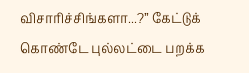விசாரிச்சிங்களா...?” கேட்டுக் கொண்டே புல்லட்டை பறக்க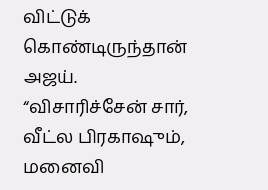விட்டுக் கொண்டிருந்தான் அஜய்.
“விசாரிச்சேன் சார், வீட்ல பிரகாஷும், மனைவி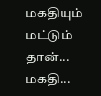மகதியும் மட்டும் தான்... மகதி...